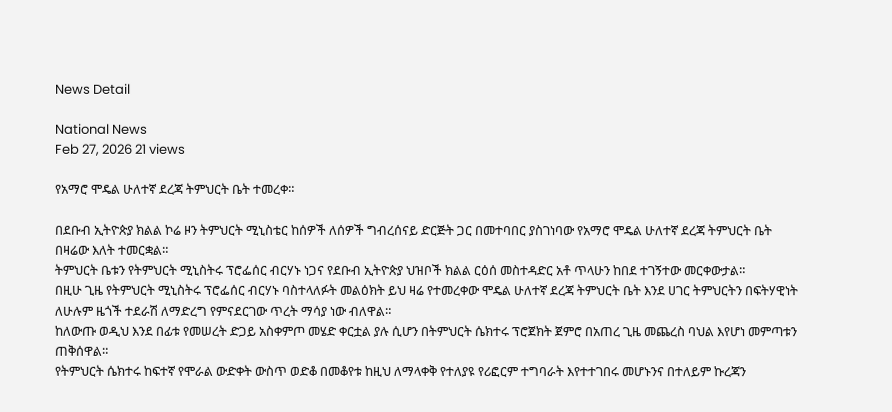News Detail

National News
Feb 27, 2026 21 views

የአማሮ ሞዴል ሁለተኛ ደረጃ ትምህርት ቤት ተመረቀ።

በደቡብ ኢትዮጵያ ክልል ኮሬ ዞን ትምህርት ሚኒስቴር ከሰዎች ለሰዎች ግብረሰናይ ድርጅት ጋር በመተባበር ያስገነባው የአማሮ ሞዴል ሁለተኛ ደረጃ ትምህርት ቤት በዛሬው እለት ተመርቋል።
ትምህርት ቤቱን የትምህርት ሚኒስትሩ ፕሮፌሰር ብርሃኑ ነጋና የደቡብ ኢትዮጵያ ህዝቦች ክልል ርዕሰ መስተዳድር አቶ ጥላሁን ከበደ ተገኝተው መርቀውታል።
በዚሁ ጊዜ የትምህርት ሚኒስትሩ ፕሮፌሰር ብርሃኑ ባስተላለፉት መልዕክት ይህ ዛሬ የተመረቀው ሞዴል ሁለተኛ ደረጃ ትምህርት ቤት እንደ ሀገር ትምህርትን በፍትሃዊነት ለሁሉም ዜጎች ተደራሽ ለማድረግ የምናደርገው ጥረት ማሳያ ነው ብለዋል።
ከለውጡ ወዲህ እንደ በፊቱ የመሠረት ድጋይ አስቀምጦ መሄድ ቀርቷል ያሉ ሲሆን በትምህርት ሴክተሩ ፕሮጀክት ጀምሮ በአጠረ ጊዜ መጨረስ ባህል እየሆነ መምጣቱን ጠቅሰዋል።
የትምህርት ሴክተሩ ከፍተኛ የሞራል ውድቀት ውስጥ ወድቆ በመቆየቱ ከዚህ ለማላቀቅ የተለያዩ የሪፎርም ተግባራት እየተተገበሩ መሆኑንና በተለይም ኩረጃን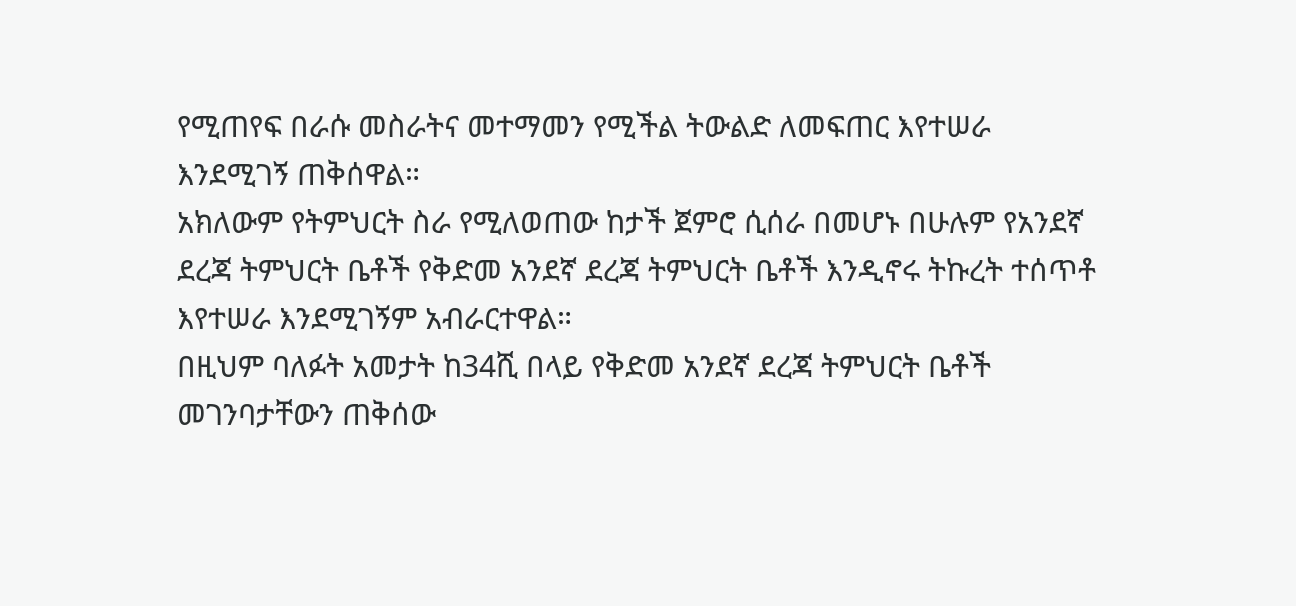የሚጠየፍ በራሱ መስራትና መተማመን የሚችል ትውልድ ለመፍጠር እየተሠራ እንደሚገኝ ጠቅሰዋል።
አክለውም የትምህርት ስራ የሚለወጠው ከታች ጀምሮ ሲሰራ በመሆኑ በሁሉም የአንደኛ ደረጃ ትምህርት ቤቶች የቅድመ አንደኛ ደረጃ ትምህርት ቤቶች እንዲኖሩ ትኩረት ተሰጥቶ እየተሠራ እንደሚገኝም አብራርተዋል።
በዚህም ባለፉት አመታት ከ34ሺ በላይ የቅድመ አንደኛ ደረጃ ትምህርት ቤቶች መገንባታቸውን ጠቅሰው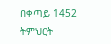በቀጣይ 1452 ትምህርት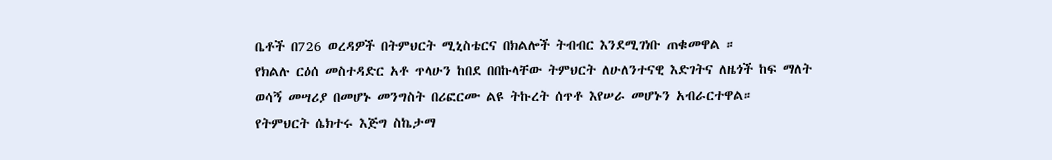ቤቶች በ726 ወረዳዎች በትምህርት ሚኒስቴርና በክልሎች ትብብር እንደሚገነቡ ጠቁመዋል ።
የክልሉ ርዕሰ መስተዳድር አቶ ጥላሁን ከበደ በበኩላቸው ትምህርት ለሁለንተናዊ እድገትና ለዜጎች ከፍ ማለት ወሳኝ መሣሪያ በመሆኑ መንግስት በሪፎርሙ ልዩ ትኩረት ሰጥቶ እየሠራ መሆኑን አብራርተዋል።
የትምህርት ሴክተሩ እጅግ ስኬታማ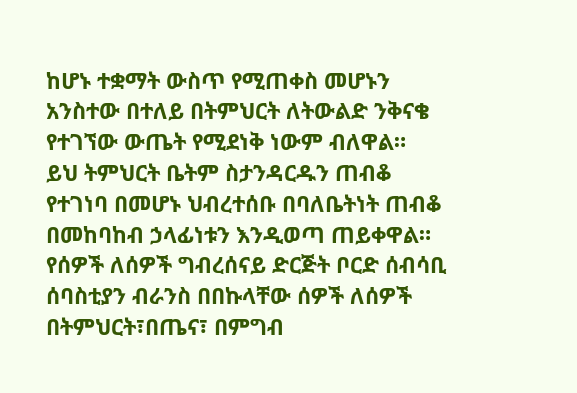ከሆኑ ተቋማት ውስጥ የሚጠቀስ መሆኑን አንስተው በተለይ በትምህርት ለትውልድ ንቅናቄ የተገኘው ውጤት የሚደነቅ ነውም ብለዋል።
ይህ ትምህርት ቤትም ስታንዳርዱን ጠብቆ የተገነባ በመሆኑ ህብረተሰቡ በባለቤትነት ጠብቆ በመከባከብ ኃላፊነቱን እንዲወጣ ጠይቀዋል።
የሰዎች ለሰዎች ግብረሰናይ ድርጅት ቦርድ ሰብሳቢ ሰባስቲያን ብራንስ በበኩላቸው ሰዎች ለሰዎች በትምህርት፣በጤና፣ በምግብ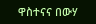ዋስተናና በውሃ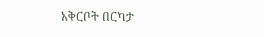አቅርቦት በርካታ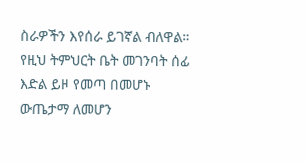ስራዎችን እየሰራ ይገኛል ብለዋል።
የዚህ ትምህርት ቤት መገንባት ሰፊ እድል ይዞ የመጣ በመሆኑ ውጤታማ ለመሆን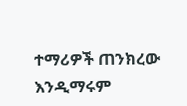ተማሪዎች ጠንክረው እንዲማሩም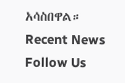አሳስበዋል።
Recent News
Follow Us